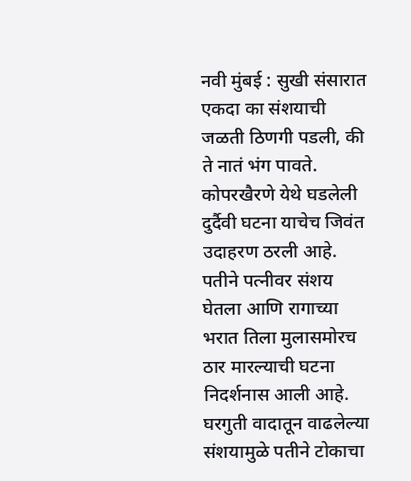नवी मुंबई : सुखी संसारात एकदा का संशयाची जळती ठिणगी पडली, की ते नातं भंग पावते. कोपरखैरणे येथे घडलेली दुर्दैवी घटना याचेच जिवंत उदाहरण ठरली आहे. पतीने पत्नीवर संशय घेतला आणि रागाच्या भरात तिला मुलासमोरच ठार मारल्याची घटना निदर्शनास आली आहे. घरगुती वादातून वाढलेल्या संशयामुळे पतीने टोकाचा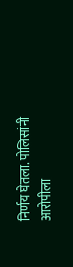निर्णय घेतला. पोलिसांनी आरोपीला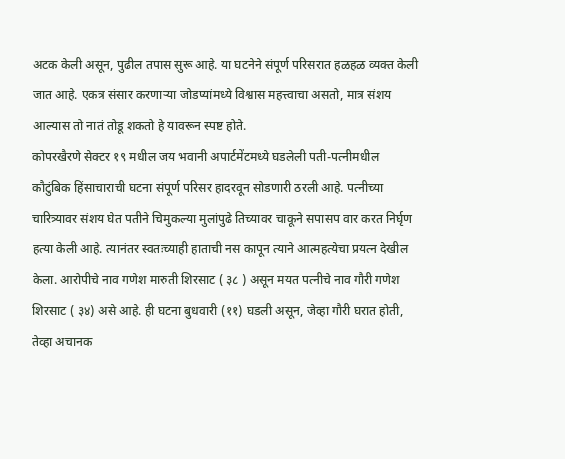अटक केली असून, पुढील तपास सुरू आहे. या घटनेने संपूर्ण परिसरात हळहळ व्यक्त केली जात आहे. एकत्र संसार करणाऱ्या जोडप्यांमध्ये विश्वास महत्त्वाचा असतो, मात्र संशय आल्यास तो नातं तोडू शकतो हे यावरून स्पष्ट होते.
कोपरखैरणे सेक्टर १९ मधील जय भवानी अपार्टमेंटमध्ये घडलेली पती-पत्नीमधील कौटुंबिक हिंसाचाराची घटना संपूर्ण परिसर हादरवून सोडणारी ठरली आहे. पत्नीच्या चारित्र्यावर संशय घेत पतीने चिमुकल्या मुलांपुढे तिच्यावर चाकूने सपासप वार करत निर्घृण हत्या केली आहे. त्यानंतर स्वतःच्याही हाताची नस कापून त्याने आत्महत्येचा प्रयत्न देखील केला. आरोपीचे नाव गणेश मारुती शिरसाट ( ३८ ) असून मयत पत्नीचे नाव गौरी गणेश शिरसाट ( ३४) असे आहे. ही घटना बुधवारी (११) घडली असून, जेव्हा गौरी घरात होती, तेव्हा अचानक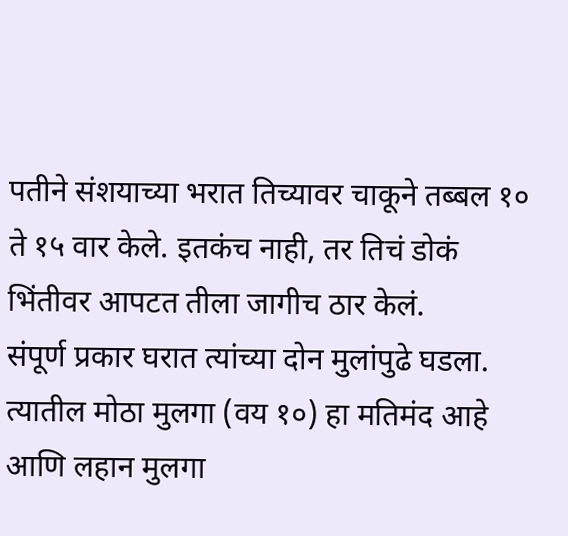पतीने संशयाच्या भरात तिच्यावर चाकूने तब्बल १० ते १५ वार केले. इतकंच नाही, तर तिचं डोकं भिंतीवर आपटत तीला जागीच ठार केलं.
संपूर्ण प्रकार घरात त्यांच्या दोन मुलांपुढे घडला. त्यातील मोठा मुलगा (वय १०) हा मतिमंद आहे आणि लहान मुलगा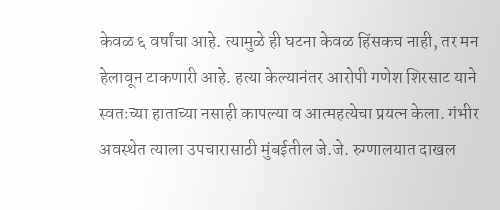केवळ ६ वर्षांचा आहे. त्यामुळे ही घटना केवळ हिंसकच नाही, तर मन हेलावून टाकणारी आहे. हत्या केल्यानंतर आरोपी गणेश शिरसाट याने स्वतःच्या हाताच्या नसाही कापल्या व आत्महत्येचा प्रयत्न केला. गंभीर अवस्थेत त्याला उपचारासाठी मुंबईतील जे.जे. रुग्णालयात दाखल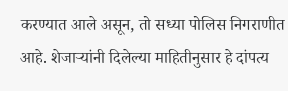करण्यात आले असून, तो सध्या पोलिस निगराणीत आहे. शेजाऱ्यांनी दिलेल्या माहितीनुसार हे दांपत्य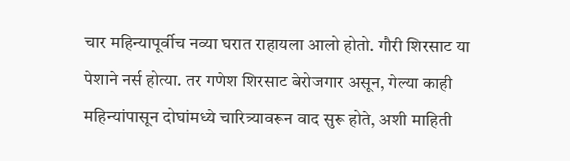चार महिन्यापूर्वीच नव्या घरात राहायला आलो होतो. गौरी शिरसाट या पेशाने नर्स होत्या. तर गणेश शिरसाट बेरोजगार असून, गेल्या काही महिन्यांपासून दोघांमध्ये चारित्र्यावरून वाद सुरू होते, अशी माहिती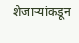शेजाऱ्यांकडून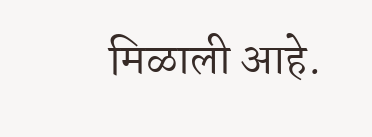मिळाली आहे.